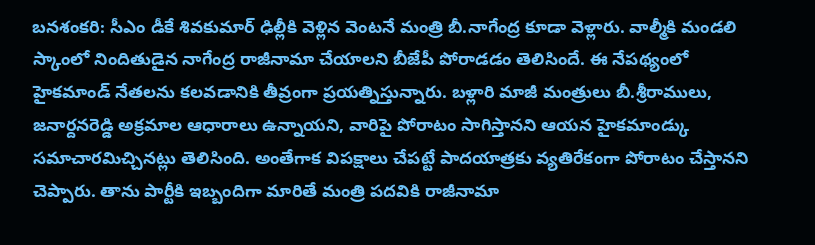బనశంకరి: సీఎం డీకే శివకుమార్ ఢిల్లీకి వెళ్లిన వెంటనే మంత్రి బీ.నాగేంద్ర కూడా వెళ్లారు. వాల్మీకి మండలి స్కాంలో నిందితుడైన నాగేంద్ర రాజీనామా చేయాలని బీజేపీ పోరాడడం తెలిసిందే. ఈ నేపథ్యంలో హైకమాండ్ నేతలను కలవడానికి తీవ్రంగా ప్రయత్నిస్తున్నారు. బళ్లారి మాజీ మంత్రులు బీ.శ్రీరాములు, జనార్దనరెడ్డి అక్రమాల ఆధారాలు ఉన్నాయని, వారిపై పోరాటం సాగిస్తానని ఆయన హైకమాండ్కు సమాచారమిచ్చినట్లు తెలిసింది. అంతేగాక విపక్షాలు చేపట్టే పాదయాత్రకు వ్యతిరేకంగా పోరాటం చేస్తానని చెప్పారు. తాను పార్టీకి ఇబ్బందిగా మారితే మంత్రి పదవికి రాజీనామా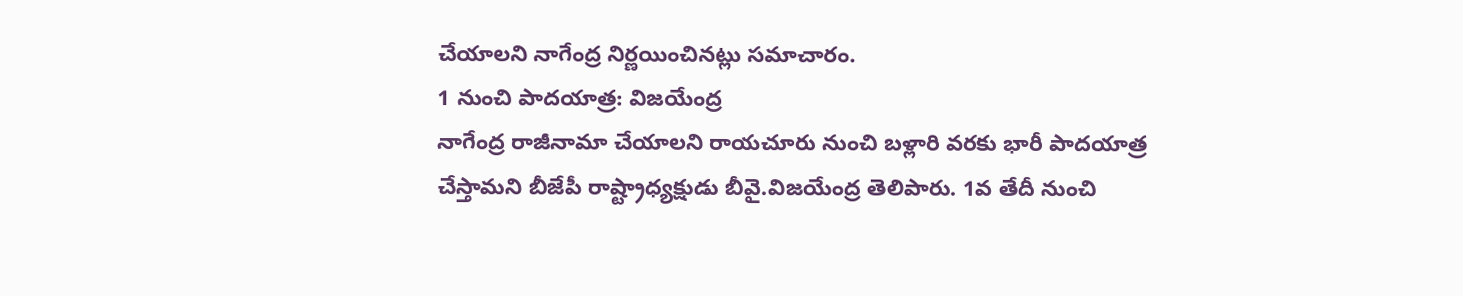చేయాలని నాగేంద్ర నిర్ణయించినట్లు సమాచారం.
1 నుంచి పాదయాత్ర: విజయేంద్ర
నాగేంద్ర రాజీనామా చేయాలని రాయచూరు నుంచి బళ్లారి వరకు భారీ పాదయాత్ర చేస్తామని బీజేపీ రాష్ట్రాధ్యక్షుడు బీవై.విజయేంద్ర తెలిపారు. 1వ తేదీ నుంచి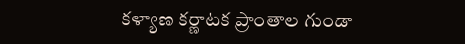కళ్యాణ కర్ణాటక ప్రాంతాల గుండా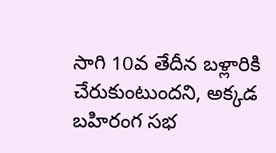సాగి 10వ తేదీన బళ్లారికి చేరుకుంటుందని, అక్కడ బహిరంగ సభ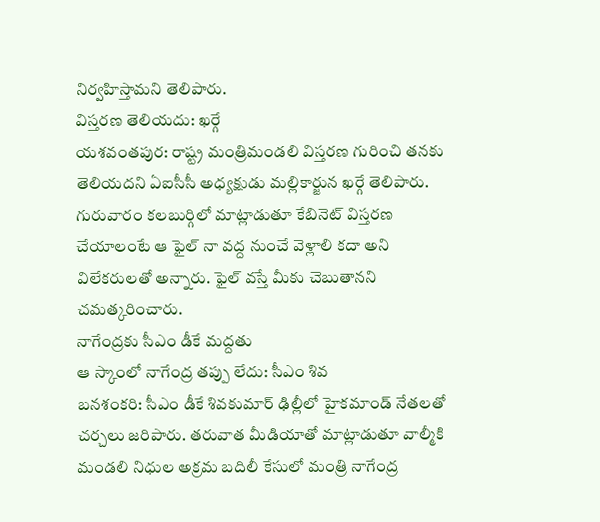నిర్వహిస్తామని తెలిపారు.
విస్తరణ తెలియదు: ఖర్గే
యశవంతపుర: రాష్ట్ర మంత్రిమండలి విస్తరణ గురించి తనకు తెలియదని ఏఐసీసీ అధ్యక్షుడు మల్లికార్జున ఖర్గే తెలిపారు. గురువారం కలబుర్గిలో మాట్లాడుతూ కేబినెట్ విస్తరణ చేయాలంటే ఆ ఫైల్ నా వద్ద నుంచే వెళ్లాలి కదా అని విలేకరులతో అన్నారు. ఫైల్ వస్తే మీకు చెబుతానని చమత్కరించారు.
నాగేంద్రకు సీఎం డీకే మద్దతు
ఆ స్కాంలో నాగేంద్ర తప్పు లేదు: సీఎం శివ
బనశంకరి: సీఎం డీకే శివకుమార్ ఢిల్లీలో హైకమాండ్ నేతలతో చర్చలు జరిపారు. తరువాత మీడియాతో మాట్లాడుతూ వాల్మీకి మండలి నిధుల అక్రమ బదిలీ కేసులో మంత్రి నాగేంద్ర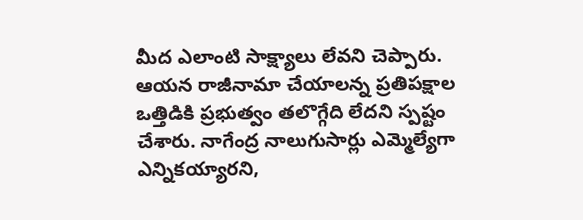మీద ఎలాంటి సాక్ష్యాలు లేవని చెప్పారు. ఆయన రాజీనామా చేయాలన్న ప్రతిపక్షాల ఒత్తిడికి ప్రభుత్వం తలొగ్గేది లేదని స్పష్టం చేశారు. నాగేంద్ర నాలుగుసార్లు ఎమ్మెల్యేగా ఎన్నికయ్యారని,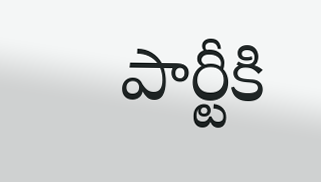పార్టీకి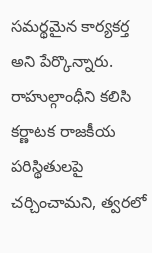సమర్థమైన కార్యకర్త అని పేర్కొన్నారు. రాహుల్గాంధీని కలిసి కర్ణాటక రాజకీయ పరిస్థితులపై చర్చించామని, త్వరలో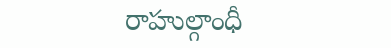రాహుల్గాంధీ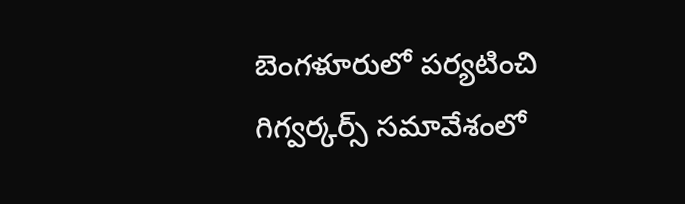బెంగళూరులో పర్యటించి గిగ్వర్కర్స్ సమావేశంలో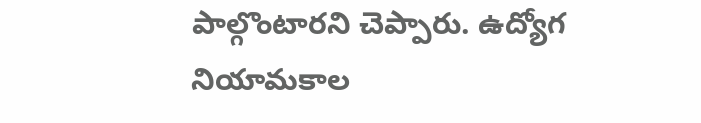పాల్గొంటారని చెప్పారు. ఉద్యోగ నియామకాల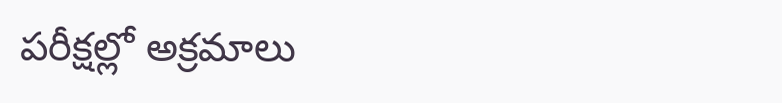పరీక్షల్లో అక్రమాలు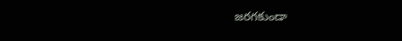జరగకుండా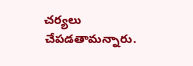చర్యలు చేపడతామన్నారు.